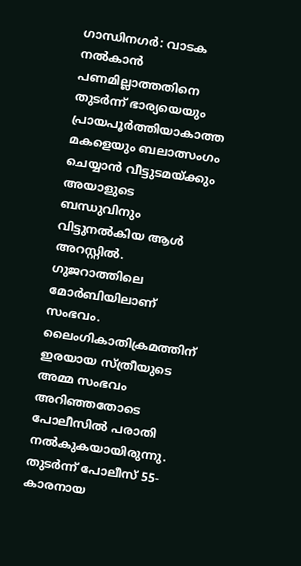ഗാന്ധിനഗർ: വാടക നൽകാൻ പണമില്ലാത്തതിനെ തുടർന്ന് ഭാര്യയെയും പ്രായപൂർത്തിയാകാത്ത മകളെയും ബലാത്സംഗം ചെയ്യാൻ വീട്ടുടമയ്ക്കും അയാളുടെ ബന്ധുവിനും വിട്ടുനൽകിയ ആൾ അറസ്റ്റിൽ. ഗുജറാത്തിലെ മോർബിയിലാണ് സംഭവം.
ലൈംഗികാതിക്രമത്തിന് ഇരയായ സ്ത്രീയുടെ അമ്മ സംഭവം അറിഞ്ഞതോടെ പോലീസിൽ പരാതി നൽകുകയായിരുന്നു. തുടർന്ന് പോലീസ് 55-കാരനായ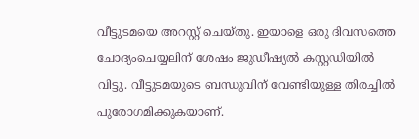വീട്ടുടമയെ അറസ്റ്റ് ചെയ്തു. ഇയാളെ ഒരു ദിവസത്തെ ചോദ്യംചെയ്യലിന് ശേഷം ജുഡീഷ്യൽ കസ്റ്റഡിയിൽ വിട്ടു. വീട്ടുടമയുടെ ബന്ധുവിന് വേണ്ടിയുള്ള തിരച്ചിൽ പുരോഗമിക്കുകയാണ്.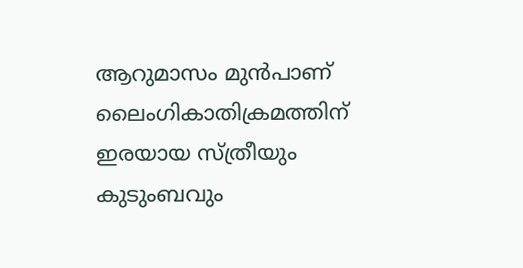ആറുമാസം മുൻപാണ് ലൈംഗികാതിക്രമത്തിന് ഇരയായ സ്ത്രീയും കുടുംബവും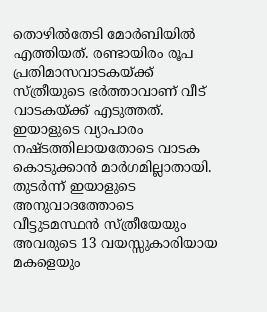തൊഴിൽതേടി മോർബിയിൽ എത്തിയത്. രണ്ടായിരം രൂപ പ്രതിമാസവാടകയ്ക്ക് സ്ത്രീയുടെ ഭർത്താവാണ് വീട് വാടകയ്ക്ക് എടുത്തത്. ഇയാളുടെ വ്യാപാരം നഷ്ടത്തിലായതോടെ വാടക കൊടുക്കാൻ മാർഗമില്ലാതായി. തുടർന്ന് ഇയാളുടെ അനുവാദത്തോടെ വീട്ടുടമസ്ഥൻ സ്ത്രീയേയും അവരുടെ 13 വയസ്സുകാരിയായ മകളെയും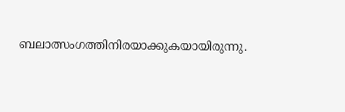ബലാത്സംഗത്തിനിരയാക്കുകയായിരുന്നു.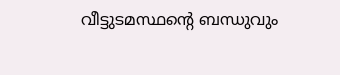വീട്ടുടമസ്ഥന്റെ ബന്ധുവും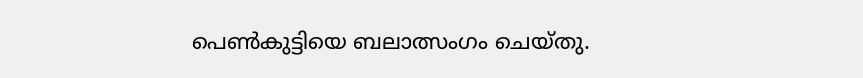പെൺകുട്ടിയെ ബലാത്സംഗം ചെയ്തു.